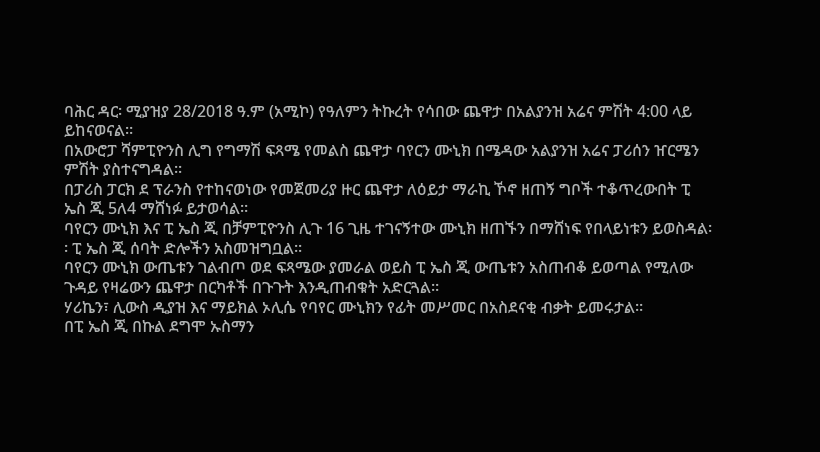ባሕር ዳር፡ ሚያዝያ 28/2018 ዓ.ም (አሚኮ) የዓለምን ትኩረት የሳበው ጨዋታ በአልያንዝ አሬና ምሽት 4:00 ላይ ይከናወናል።
በአውሮፓ ሻምፒዮንስ ሊግ የግማሽ ፍጻሜ የመልስ ጨዋታ ባየርን ሙኒክ በሜዳው አልያንዝ አሬና ፓሪሰን ዠርሜን ምሽት ያስተናግዳል፡፡
በፓሪስ ፓርክ ደ ፕራንስ የተከናወነው የመጀመሪያ ዙር ጨዋታ ለዕይታ ማራኪ ኾኖ ዘጠኝ ግቦች ተቆጥረውበት ፒ ኤስ ጂ 5ለ4 ማሸነፉ ይታወሳል።
ባየርን ሙኒክ እና ፒ ኤስ ጂ በቻምፒዮንስ ሊጉ 16 ጊዜ ተገናኝተው ሙኒክ ዘጠኙን በማሸነፍ የበላይነቱን ይወስዳል፡፡ ፒ ኤስ ጂ ሰባት ድሎችን አስመዝግቧል፡፡
ባየርን ሙኒክ ውጤቱን ገልብጦ ወደ ፍጻሜው ያመራል ወይስ ፒ ኤስ ጂ ውጤቱን አስጠብቆ ይወጣል የሚለው ጉዳይ የዛሬውን ጨዋታ በርካቶች በጉጉት እንዲጠብቁት አድርጓል።
ሃሪኬን፣ ሊውስ ዲያዝ እና ማይክል ኦሊሴ የባየር ሙኒክን የፊት መሥመር በአስደናቂ ብቃት ይመሩታል።
በፒ ኤስ ጂ በኩል ደግሞ ኡስማን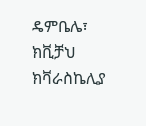ዴምቤሌ፣ ክቪቻህ ክቫራስኬሊያ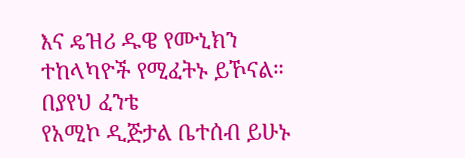እና ዴዝሪ ዱዌ የሙኒክን ተከላካዮች የሚፈትኑ ይኾናል።
በያየህ ፈንቴ
የአሚኮ ዲጅታል ቤተሰብ ይሁኑ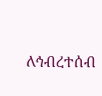ለኅብረተሰብ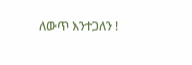ለውጥ እንተጋለን !